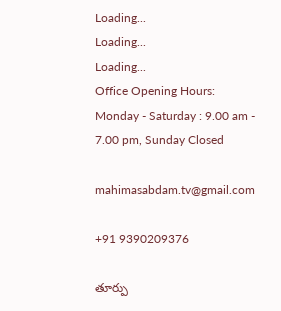Loading...
Loading...
Loading...
Office Opening Hours: Monday - Saturday : 9.00 am - 7.00 pm, Sunday Closed

mahimasabdam.tv@gmail.com

+91 9390209376

తూర్పు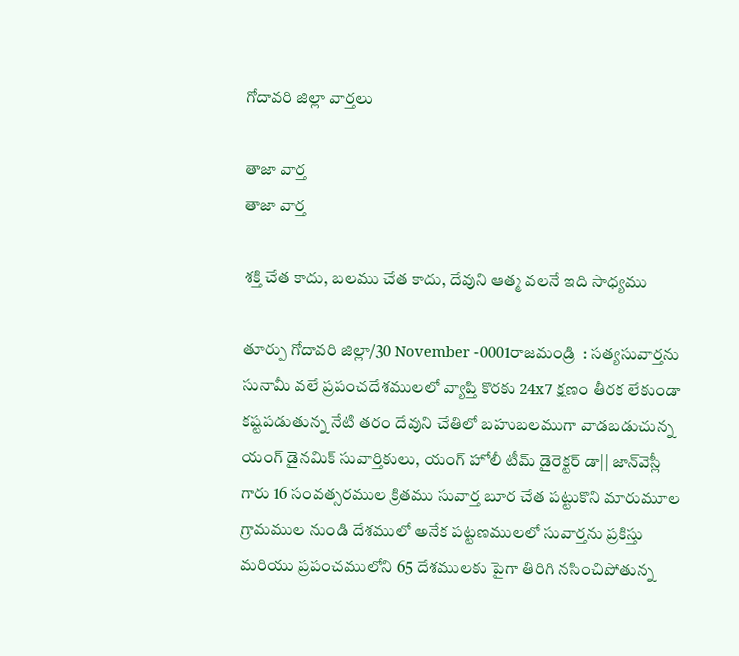గోదావరి జిల్లా వార్తలు

తాజా వార్త
తాజా వార్త

శక్తి చేత కాదు, బలము చేత కాదు, దేవుని ఆత్మ వలనే ఇది సాధ్యము

తూర్పు గోదావరి జిల్లా/30 November -0001రాజమండ్రి  : సత్యసువార్తను సునామీ వలే ప్రపంచదేశములలో వ్యాప్తి కొరకు 24x7 క్షణం తీరక లేకుండా కష్టపడుతున్న నేటి తరం దేవుని చేతిలో బహుబలముగా వాడబడుచున్న యంగ్‌ డైనమిక్‌ సువార్తికులు, యంగ్‌ హోలీ టీమ్ డైరెక్టర్‌ డా|| జాన్‌వెస్లీ గారు 16 సంవత్సరముల క్రితము సువార్త బూర చేత పట్టుకొని మారుమూల గ్రామముల నుండి దేశములో అనేక పట్టణములలో సువార్తను ప్రకిస్తు మరియు ప్రపంచములోని 65 దేశములకు పైగా తిరిగి నసించిపోతున్న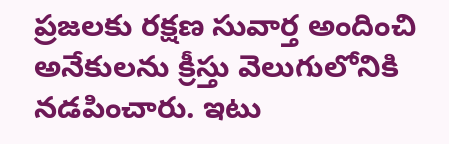ప్రజలకు రక్షణ సువార్త అందించి అనేకులను క్రీస్తు వెలుగులోనికి నడపించారు. ఇటు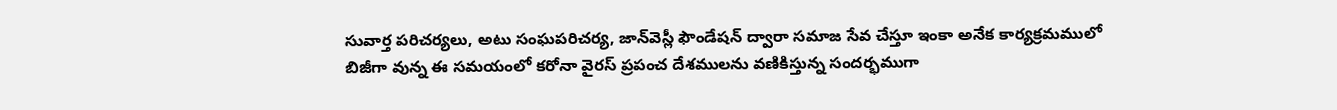సువార్త పరిచర్యలు, అటు సంఘపరిచర్య, జాన్‌వెస్లీ ఫౌండేషన్‌ ద్వారా సమాజ సేవ చేస్తూ ఇంకా అనేక కార్యక్రమములో బిజీగా వున్న ఈ సమయంలో కరోనా వైరస్‌ ప్రపంచ దేశములను వణికిస్తున్న సందర్భముగా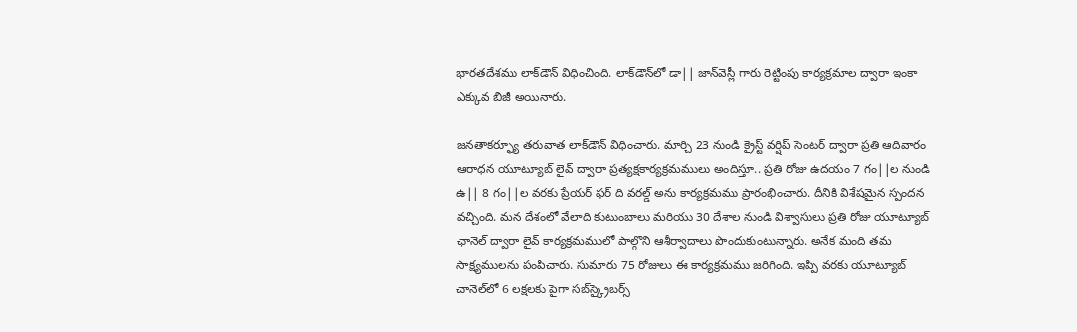భారతదేశము లాక్‌డౌన్‌ విధించింది. లాక్‌డౌన్‌లో డా|| జాన్‌వెస్లీ గారు రెట్టింపు కార్యక్రమాల ద్వారా ఇంకా ఎక్కువ బిజీ అయినారు.

జనతాకర్ఫ్యూ తరువాత లాక్‌డౌన్‌ విధించారు. మార్చి 23 నుండి క్రైస్ట్‌ వర్షిప్‌ సెంటర్‌ ద్వారా ప్రతి ఆదివారం ఆరాధన యూట్యూబ్‌ లైవ్‌ ద్వారా ప్రత్యక్షకార్యక్రమములు అందిస్తూ.. ప్రతి రోజు ఉదయం 7 గం||ల నుండి ఉ|| 8 గం||ల వరకు ప్రేయర్‌ ఫర్‌ ది వరల్డ్‌ అను కార్యక్రమము ప్రారంభించారు. దీనికి విశేషమైన స్పందన వచ్చింది. మన దేశంలో వేలాది కుటుంబాలు మరియు 30 దేశాల నుండి విశ్వాసులు ప్రతి రోజు యూట్యూబ్‌ ఛానెల్‌ ద్వారా లైవ్‌ కార్యక్రమములో పాల్గొని ఆశీర్వాదాలు పొందుకుంటున్నారు. అనేక మంది తమ సాక్ష్యములను పంపిచారు. సుమారు 75 రోజులు ఈ కార్యక్రమము జరిగింది. ఇప్పి వరకు యూట్యూబ్‌ చానెల్‌లో 6 లక్షలకు పైగా సబ్‌స్క్రైబర్స్‌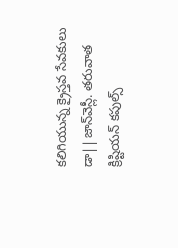కలిగియున్న క్రైస్తవ సేవకులు డా||జాన్‌వెస్లీ. తరువాత క్రిష్టియన్‌ కపుల్స్‌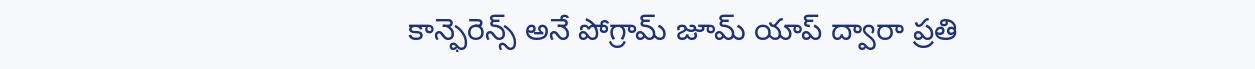కాన్ఫెరెన్స్‌ అనే పోగ్రామ్‌ జూమ్‌ యాప్‌ ద్వారా ప్రతి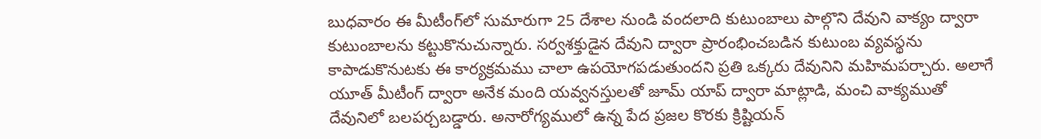బుధవారం ఈ మీటీంగ్‌లో సుమారుగా 25 దేశాల నుండి వందలాది కుటుంబాలు పాల్గొని దేవుని వాక్యం ద్వారా కుటుంబాలను కట్టుకొనుచున్నారు. సర్వశక్తుడైన దేవుని ద్వారా ప్రారంభించబడిన కుటుంబ వ్యవస్థను కాపాడుకొనుటకు ఈ కార్యక్రమము చాలా ఉపయోగపడుతుందని ప్రతి ఒక్కరు దేవునిని మహిమపర్చారు. అలాగే యూత్‌ మీటీంగ్‌ ద్వారా అనేక మంది యవ్వనస్తులతో జూమ్‌ యాప్‌ ద్వారా మాట్లాడి, మంచి వాక్యముతో దేవునిలో బలపర్చబడ్డారు. అనారోగ్యములో ఉన్న పేద ప్రజల కొరకు క్రిష్టియన్‌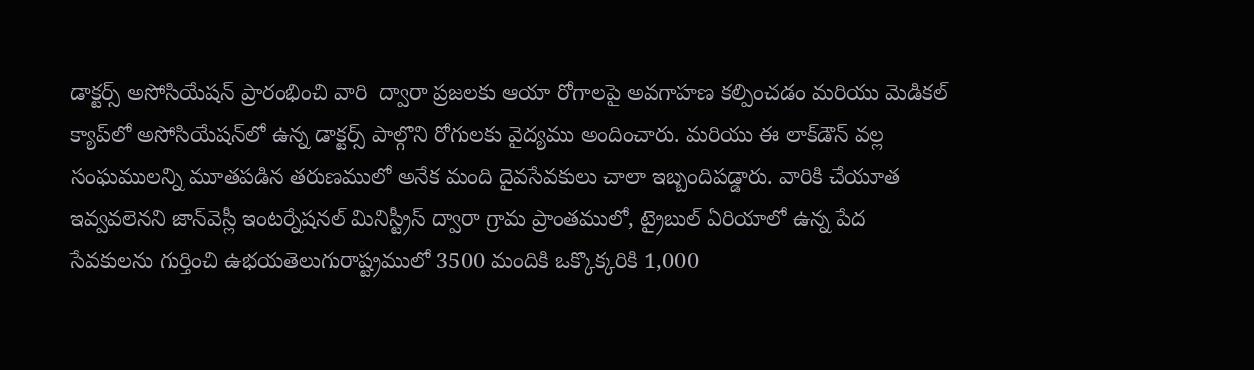డాక్టర్స్‌ అసోసియేషన్‌ ప్రారంభించి వారి  ద్వారా ప్రజలకు ఆయా రోగాలపై అవగాహణ కల్పించడం మరియు మెడికల్‌ క్యాప్‌లో అసోసియేషన్‌లో ఉన్న డాక్టర్స్‌ పాల్గొని రోగులకు వైద్యము అందించారు. మరియు ఈ లాక్‌డౌన్‌ వల్ల సంఘములన్ని మూతపడిన తరుణములో అనేక మంది దైవసేవకులు చాలా ఇబ్బందిపడ్డారు. వారికి చేయూత ఇవ్వవలెనని జాన్‌వెస్లీ ఇంటర్నేషనల్‌ మినిస్ట్రీస్‌ ద్వారా గ్రామ ప్రాంతములో, ట్రైబుల్‌ ఏరియాలో ఉన్న పేద సేవకులను గుర్తించి ఉభయతెలుగురాష్ట్రములో 3500 మందికి ఒక్కొక్కరికి 1,000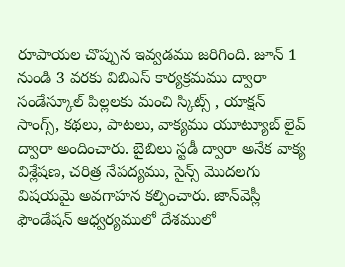రూపాయల చొప్పున ఇవ్వడము జరిగింది. జూన్‌ 1 నుండి 3 వరకు విబిఎస్‌ కార్యక్రమము ద్వారా సండేస్కూల్‌ పిల్లలకు మంచి స్కిట్స్ , యాక్షన్‌ సాంగ్స్‌, కథలు, పాటలు, వాక్యము యూట్యూబ్‌ లైవ్‌ ద్వారా అందించారు. బైబిలు స్టడీ ద్వారా అనేక వాక్య విశ్లేషణ, చరిత్ర నేపద్యము, సైన్స్‌ మొదలగు విషయమై అవగాహన కల్పించారు. జాన్‌వెస్లీ ఫౌండేషన్‌ ఆధ్వర్యములో దేశములో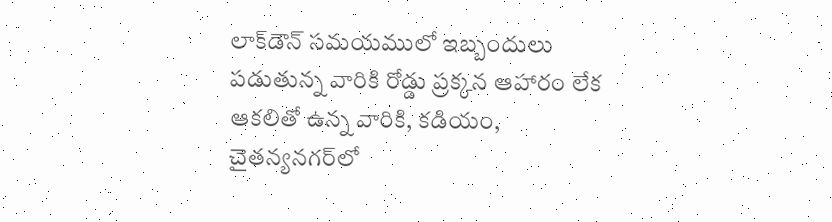లాక్‌డౌన్‌ సమయములో ఇబ్బందులు పడుతున్న వారికి రోడ్డు ప్రక్కన ఆహారం లేక ఆకలితో ఉన్న వారికి, కడియం, చైతన్యనగర్‌లో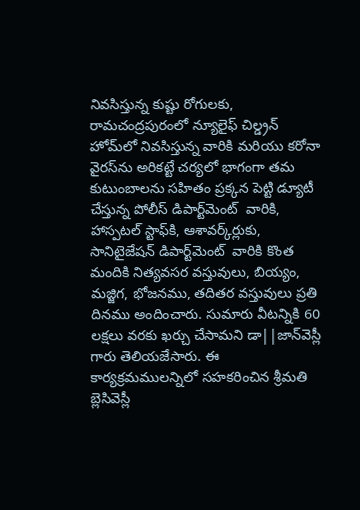నివసిస్తున్న కుష్టు రోగులకు, రామచంద్రపురంలో న్యూలైఫ్‌ చిల్డ్రన్‌ హోమ్‌లో నివసిస్తున్న వారికి మరియు కరోనా వైరస్‌ను అరికట్టే చర్యలో భాగంగా తమ కుటుంబాలను సహితం ప్రక్కన పెట్టి డ్యూటీ చేస్తున్న పోలీస్‌ డిపార్ట్‌మెంట్  వారికి, హాస్పటల్‌ స్టాఫ్‌కి, ఆశావర్క్‌ర్లుకు, సానిటైజేషన్‌ డిపార్ట్‌మెంట్  వారికి కొంత మందికి నిత్యవసర వస్తువులు, బియ్యం, మజ్జిగ, భోజనము, తదితర వస్తువులు ప్రతి దినము అందించారు. సుమారు వీటన్నికి 60 లక్షలు వరకు ఖర్చు చేసామని డా||జాన్‌వెస్లీ గారు తెలియజేసారు. ఈ కార్యక్రమములన్నిలో సహకరించిన శ్రీమతి బ్లెసివెస్లీ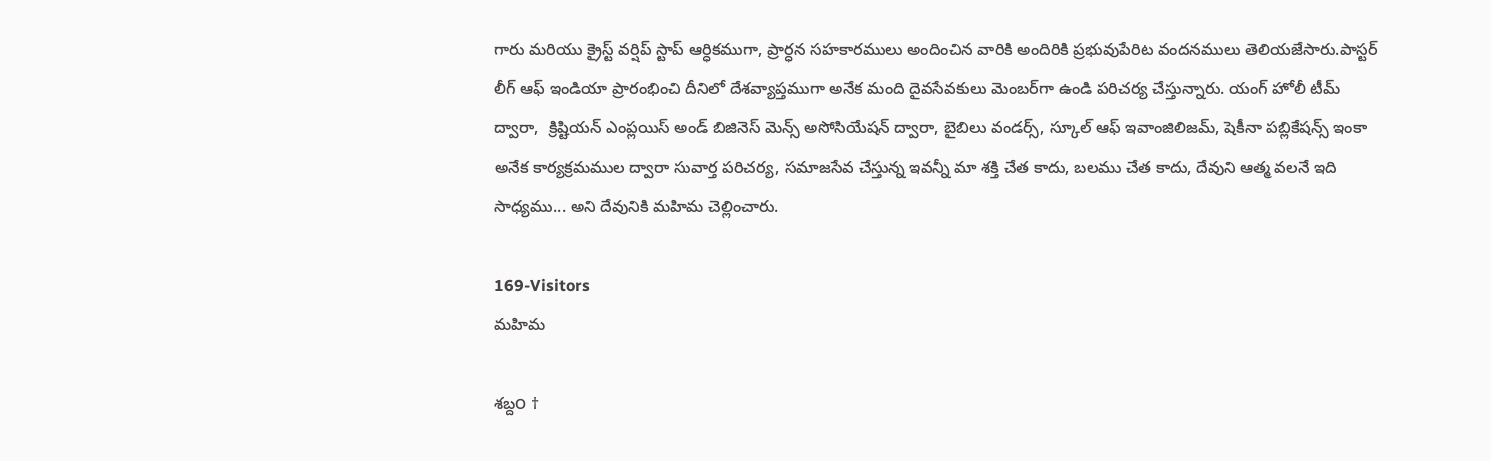గారు మరియు క్రైస్ట్‌ వర్షిప్‌ స్టాప్‌ ఆర్ధికముగా, ప్రార్ధన సహకారములు అందించిన వారికి అందిరికి ప్రభువుపేరిట వందనములు తెలియజేసారు.పాస్టర్‌ లీగ్‌ ఆఫ్‌ ఇండియా ప్రారంభించి దీనిలో దేశవ్యాప్తముగా అనేక మంది దైవసేవకులు మెంబర్‌గా ఉండి పరిచర్య చేస్తున్నారు. యంగ్‌ హోలీ టీమ్‌ ద్వారా,  క్రిష్టియన్‌ ఎంప్లయిస్‌ అండ్‌ బిజినెస్‌ మెన్స్‌ అసోసియేషన్‌ ద్వారా, బైబిలు వండర్స్‌, స్కూల్‌ ఆఫ్‌ ఇవాంజిలిజమ్‌, షెకీనా పబ్లికేషన్స్‌ ఇంకా అనేక కార్యక్రమముల ద్వారా సువార్త పరిచర్య, సమాజసేవ చేస్తున్న ఇవన్నీ మా శక్తి చేత కాదు, బలము చేత కాదు, దేవుని ఆత్మ వలనే ఇది సాధ్యము... అని దేవునికి మహిమ చెల్లించారు.

169-Visitors
మహిమ

శబ్ద౦ †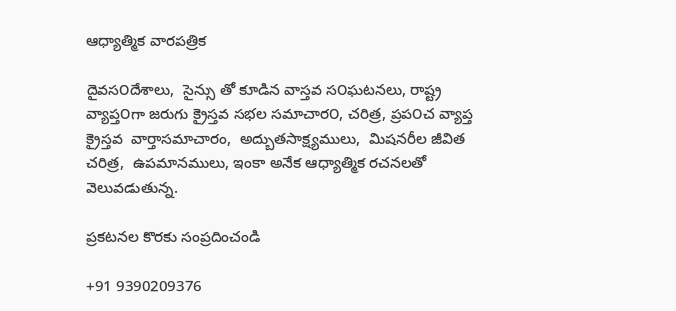ఆధ్యాత్మిక వారపత్రిక

దైవస౦దేశాలు,  సైన్సు తో కూడిన వాస్తవ స౦ఘటనలు, రాష్ట్ర వ్యాప్త౦గా జరుగు క్రైస్తవ సభల సమాచార౦, చరిత్ర, ప్రప౦చ వ్యాప్త క్రైస్తవ  వార్తాసమాచారం,  అద్బుతసాక్ష్యములు,  మిషనరీల జీవిత చరిత్ర,  ఉపమానములు, ఇంకా అనేక ఆధ్యాత్మిక రచనలతో వెలువడుతున్న.

ప్రకటనల కొరకు సంప్రదించండి

+91 9390209376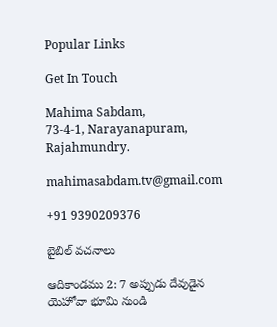Popular Links

Get In Touch

Mahima Sabdam,
73-4-1, Narayanapuram,
Rajahmundry.

mahimasabdam.tv@gmail.com

+91 9390209376

బైబిల్ వచనాలు

ఆదికాండము 2: 7 అప్పుడు దేవుడైన యెహోవా భూమి నుండి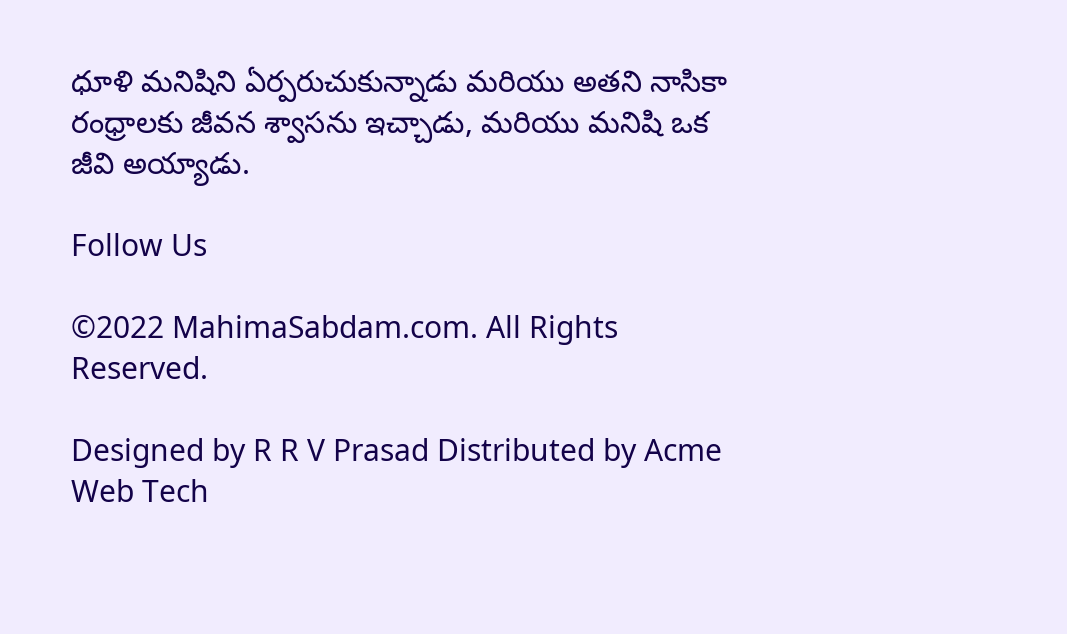ధూళి మనిషిని ఏర్పరుచుకున్నాడు మరియు అతని నాసికా రంధ్రాలకు జీవన శ్వాసను ఇచ్చాడు, మరియు మనిషి ఒక జీవి అయ్యాడు.

Follow Us

©2022 MahimaSabdam.com. All Rights Reserved.

Designed by R R V Prasad Distributed by Acme Web Tech